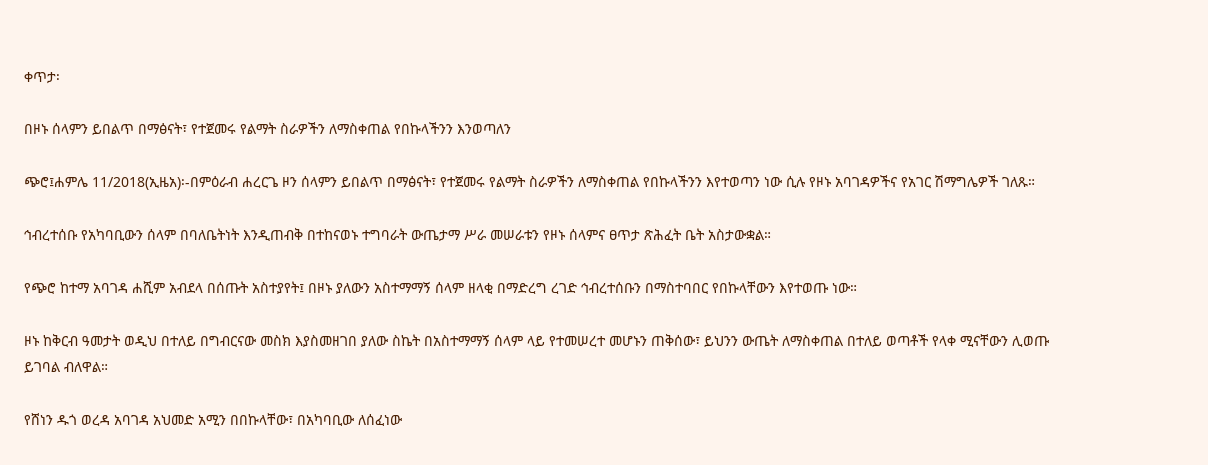ቀጥታ፡

በዞኑ ሰላምን ይበልጥ በማፅናት፣ የተጀመሩ የልማት ስራዎችን ለማስቀጠል የበኩላችንን እንወጣለን

ጭሮ፤ሐምሌ 11/2018(ኢዜአ)፡-በምዕራብ ሐረርጌ ዞን ሰላምን ይበልጥ በማፅናት፣ የተጀመሩ የልማት ስራዎችን ለማስቀጠል የበኩላችንን እየተወጣን ነው ሲሉ የዞኑ አባገዳዎችና የአገር ሽማግሌዎች ገለጹ።

ኅብረተሰቡ የአካባቢውን ሰላም በባለቤትነት እንዲጠብቅ በተከናወኑ ተግባራት ውጤታማ ሥራ መሠራቱን የዞኑ ሰላምና ፀጥታ ጽሕፈት ቤት አስታውቋል።

የጭሮ ከተማ አባገዳ ሐሺም አብደላ በሰጡት አስተያየት፤ በዞኑ ያለውን አስተማማኝ ሰላም ዘላቂ በማድረግ ረገድ ኅብረተሰቡን በማስተባበር የበኩላቸውን እየተወጡ ነው።

ዞኑ ከቅርብ ዓመታት ወዲህ በተለይ በግብርናው መስክ እያስመዘገበ ያለው ስኬት በአስተማማኝ ሰላም ላይ የተመሠረተ መሆኑን ጠቅሰው፣ ይህንን ውጤት ለማስቀጠል በተለይ ወጣቶች የላቀ ሚናቸውን ሊወጡ ይገባል ብለዋል።

የሸነን ዱጎ ወረዳ አባገዳ አህመድ አሚን በበኩላቸው፣ በአካባቢው ለሰፈነው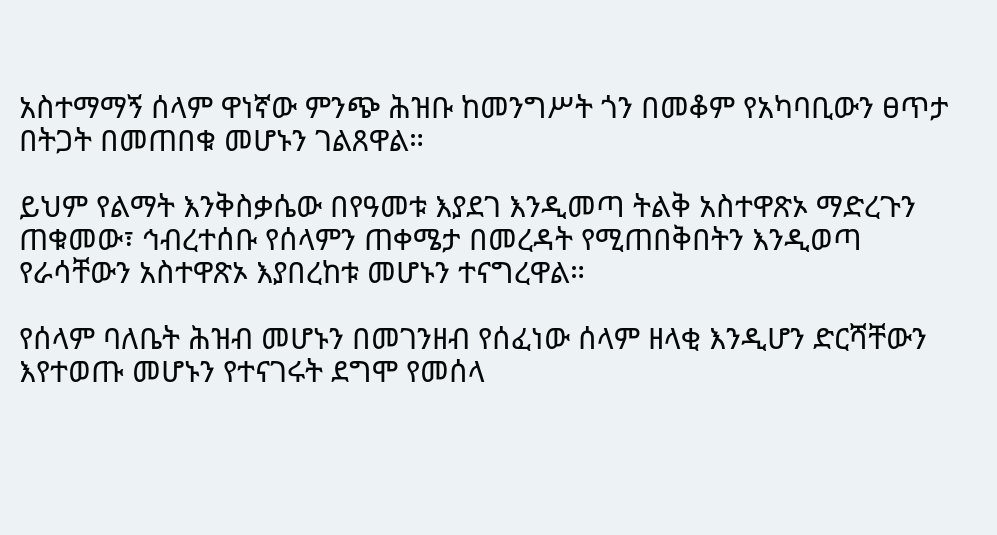አስተማማኝ ሰላም ዋነኛው ምንጭ ሕዝቡ ከመንግሥት ጎን በመቆም የአካባቢውን ፀጥታ በትጋት በመጠበቁ መሆኑን ገልጸዋል።

ይህም የልማት እንቅስቃሴው በየዓመቱ እያደገ እንዲመጣ ትልቅ አስተዋጽኦ ማድረጉን ጠቁመው፣ ኅብረተሰቡ የሰላምን ጠቀሜታ በመረዳት የሚጠበቅበትን እንዲወጣ የራሳቸውን አስተዋጽኦ እያበረከቱ መሆኑን ተናግረዋል።

የሰላም ባለቤት ሕዝብ መሆኑን በመገንዘብ የሰፈነው ሰላም ዘላቂ እንዲሆን ድርሻቸውን እየተወጡ መሆኑን የተናገሩት ደግሞ የመሰላ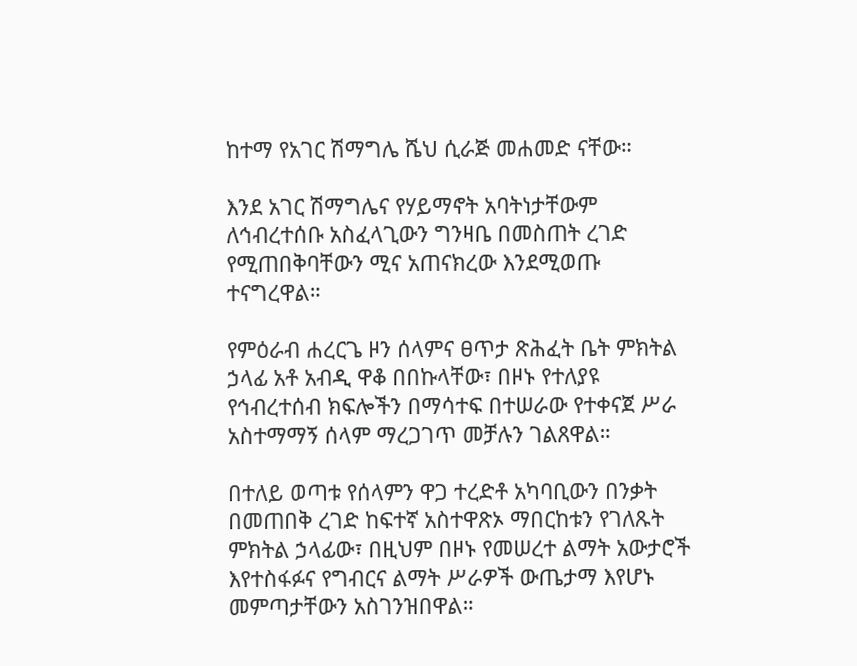ከተማ የአገር ሽማግሌ ሼህ ሲራጅ መሐመድ ናቸው።

እንደ አገር ሽማግሌና የሃይማኖት አባትነታቸውም ለኅብረተሰቡ አስፈላጊውን ግንዛቤ በመስጠት ረገድ የሚጠበቅባቸውን ሚና አጠናክረው እንደሚወጡ ተናግረዋል።

የምዕራብ ሐረርጌ ዞን ሰላምና ፀጥታ ጽሕፈት ቤት ምክትል ኃላፊ አቶ አብዲ ዋቆ በበኩላቸው፣ በዞኑ የተለያዩ የኅብረተሰብ ክፍሎችን በማሳተፍ በተሠራው የተቀናጀ ሥራ አስተማማኝ ሰላም ማረጋገጥ መቻሉን ገልጸዋል።

በተለይ ወጣቱ የሰላምን ዋጋ ተረድቶ አካባቢውን በንቃት በመጠበቅ ረገድ ከፍተኛ አስተዋጽኦ ማበርከቱን የገለጹት ምክትል ኃላፊው፣ በዚህም በዞኑ የመሠረተ ልማት አውታሮች እየተስፋፉና የግብርና ልማት ሥራዎች ውጤታማ እየሆኑ መምጣታቸውን አስገንዝበዋል።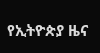የኢትዮጵያ ዜና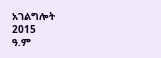አገልግሎት
2015
ዓ.ም